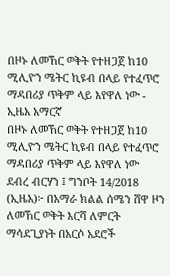በዞኑ ለመኸር ወቅት የተዘጋጀ ከ10 ሚሊዮን ሜትር ኪዩብ በላይ የተፈጥሮ ማዳበሪያ ጥቅም ላይ እየዋለ ነው - ኢዜአ አማርኛ
በዞኑ ለመኸር ወቅት የተዘጋጀ ከ10 ሚሊዮን ሜትር ኪዩብ በላይ የተፈጥሮ ማዳበሪያ ጥቅም ላይ እየዋለ ነው
ደብረ ብርሃን ፤ ግንቦት 14/2018 (ኢዜአ)፦ በአማራ ክልል ሰሜን ሸዋ ዞን ለመኸር ወቅት እርሻ ለምርት ማሳደጊያነት በአርሶ አደሮች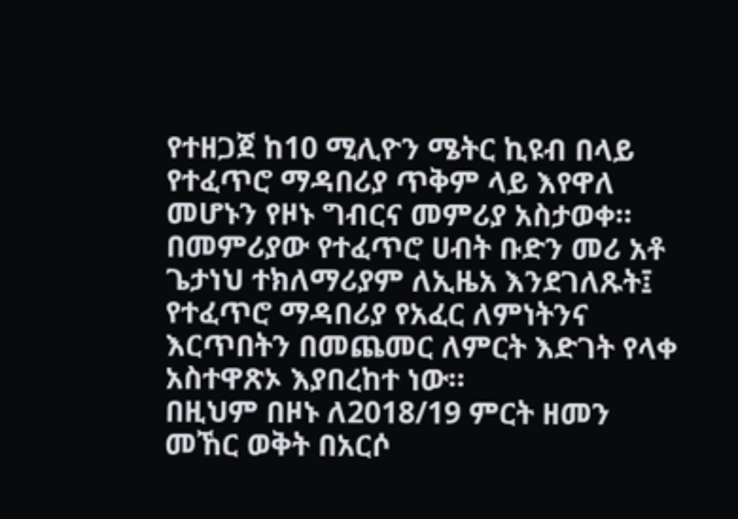የተዘጋጀ ከ10 ሚሊዮን ሜትር ኪዩብ በላይ የተፈጥሮ ማዳበሪያ ጥቅም ላይ እየዋለ መሆኑን የዞኑ ግብርና መምሪያ አስታወቀ።
በመምሪያው የተፈጥሮ ሀብት ቡድን መሪ አቶ ጌታነህ ተክለማሪያም ለኢዜአ እንደገለጹት፤ የተፈጥሮ ማዳበሪያ የአፈር ለምነትንና እርጥበትን በመጨመር ለምርት እድገት የላቀ አስተዋጽኦ እያበረከተ ነው።
በዚህም በዞኑ ለ2018/19 ምርት ዘመን መኸር ወቅት በአርሶ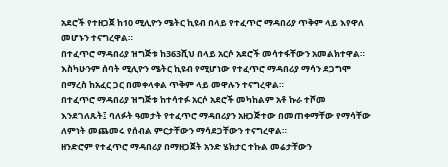አደሮች የተዘጋጀ ከ10 ሚሊዮን ሜትር ኪዩብ በላይ የተፈጥሮ ማዳበሪያ ጥቅም ላይ እየዋለ መሆኑን ተናግረዋል።
በተፈጥሮ ማዳበሪያ ዝግጅቱ ከ363ሺህ በላይ አርሶ አደሮች መሳተፋቸውን አመልክተዋል።
እስካሁንም ሰባት ሚሊዮን ሜትር ኪዩብ የሚሆነው የተፈጥሮ ማዳበሪያ ማሳን ደጋግሞ በማረስ ከአፈር ጋር በመቀላቀል ጥቅም ላይ መዋሉን ተናግረዋል።
በተፈጥሮ ማዳበሪያ ዝግጅቱ ከተሳተፉ አርሶ አደሮች መካከልም አቶ ኩራ ተሾመ እንደገለጹት፤ ባለፉት ዓመታት የተፈጥሮ ማዳበሪያን አዘጋጅተው በመጠቀማቸው የማሳቸው ለምነት መጨመሩ የሰብል ምርታቸውን ማሳደጋቸውን ተናግረዋል።
ዘንድሮም የተፈጥሮ ማዳበሪያ በማዘጋጀት አንድ ሄክታር ተኩል መሬታቸውን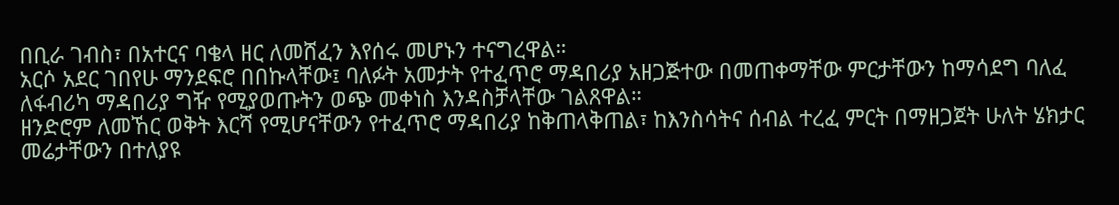በቢራ ገብስ፣ በአተርና ባቄላ ዘር ለመሸፈን እየሰሩ መሆኑን ተናግረዋል።
አርሶ አደር ገበየሁ ማንደፍሮ በበኩላቸው፤ ባለፉት አመታት የተፈጥሮ ማዳበሪያ አዘጋጅተው በመጠቀማቸው ምርታቸውን ከማሳደግ ባለፈ ለፋብሪካ ማዳበሪያ ግዥ የሚያወጡትን ወጭ መቀነስ እንዳስቻላቸው ገልጸዋል።
ዘንድሮም ለመኸር ወቅት እርሻ የሚሆናቸውን የተፈጥሮ ማዳበሪያ ከቅጠላቅጠል፣ ከእንስሳትና ሰብል ተረፈ ምርት በማዘጋጀት ሁለት ሄክታር መሬታቸውን በተለያዩ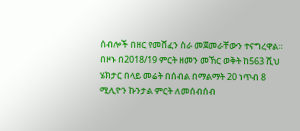ሰብሎች በዘር የመሸፈን ስራ መጀመራቸውን ተናግረዋል።
በዞኑ በ2018/19 ምርት ዘመን መኸር ወቅት ከ563 ሺህ ሄክታር በላይ መሬት በሰብል በማልማት 20 ነጥብ 8 ሚሊዮን ኩንታል ምርት ለመሰብሰብ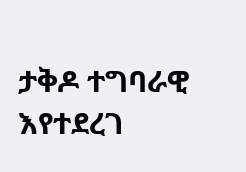ታቅዶ ተግባራዊ እየተደረገ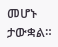መሆኑ ታውቋል።